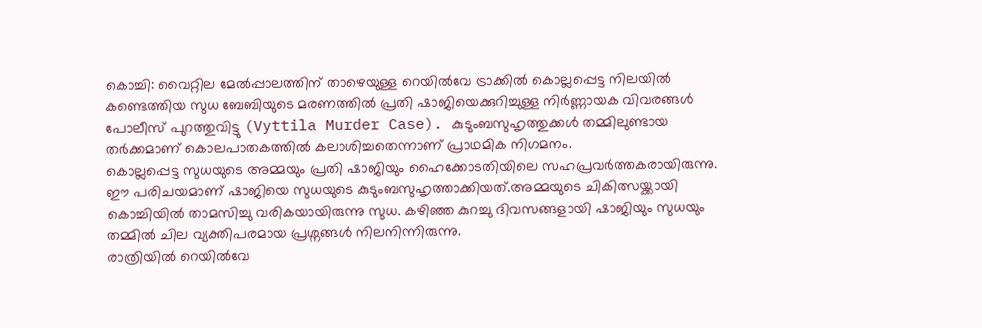കൊച്ചി: വൈറ്റില മേൽപ്പാലത്തിന് താഴെയുള്ള റെയിൽവേ ട്രാക്കിൽ കൊല്ലപ്പെട്ട നിലയിൽ കണ്ടെത്തിയ സുധ ബേബിയുടെ മരണത്തിൽ പ്രതി ഷാജിയെക്കുറിച്ചുള്ള നിർണ്ണായക വിവരങ്ങൾ പോലീസ് പുറത്തുവിട്ടു (Vyttila Murder Case). കുടുംബസുഹൃത്തുക്കൾ തമ്മിലുണ്ടായ തർക്കമാണ് കൊലപാതകത്തിൽ കലാശിച്ചതെന്നാണ് പ്രാഥമിക നിഗമനം.
കൊല്ലപ്പെട്ട സുധയുടെ അമ്മയും പ്രതി ഷാജിയും ഹൈക്കോടതിയിലെ സഹപ്രവർത്തകരായിരുന്നു. ഈ പരിചയമാണ് ഷാജിയെ സുധയുടെ കുടുംബസുഹൃത്താക്കിയത്.അമ്മയുടെ ചികിത്സയ്ക്കായി കൊച്ചിയിൽ താമസിച്ചു വരികയായിരുന്നു സുധ. കഴിഞ്ഞ കുറച്ചു ദിവസങ്ങളായി ഷാജിയും സുധയും തമ്മിൽ ചില വ്യക്തിപരമായ പ്രശ്നങ്ങൾ നിലനിന്നിരുന്നു.
രാത്രിയിൽ റെയിൽവേ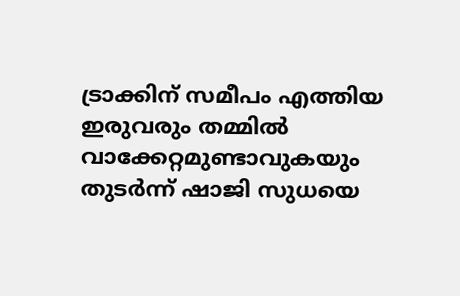ട്രാക്കിന് സമീപം എത്തിയ ഇരുവരും തമ്മിൽ വാക്കേറ്റമുണ്ടാവുകയും തുടർന്ന് ഷാജി സുധയെ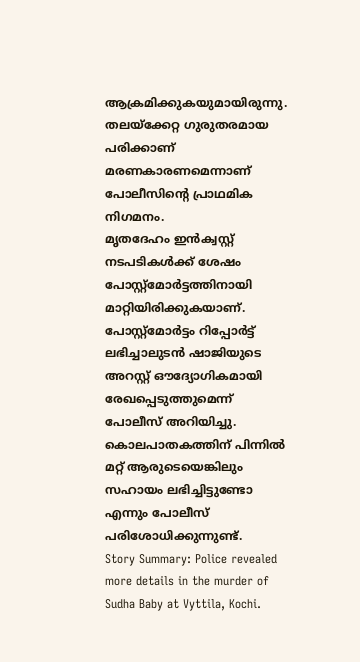ആക്രമിക്കുകയുമായിരുന്നു. തലയ്ക്കേറ്റ ഗുരുതരമായ പരിക്കാണ് മരണകാരണമെന്നാണ് പോലീസിന്റെ പ്രാഥമിക നിഗമനം.
മൃതദേഹം ഇൻക്വസ്റ്റ് നടപടികൾക്ക് ശേഷം പോസ്റ്റ്മോർട്ടത്തിനായി മാറ്റിയിരിക്കുകയാണ്. പോസ്റ്റ്മോർട്ടം റിപ്പോർട്ട് ലഭിച്ചാലുടൻ ഷാജിയുടെ അറസ്റ്റ് ഔദ്യോഗികമായി രേഖപ്പെടുത്തുമെന്ന് പോലീസ് അറിയിച്ചു. കൊലപാതകത്തിന് പിന്നിൽ മറ്റ് ആരുടെയെങ്കിലും സഹായം ലഭിച്ചിട്ടുണ്ടോ എന്നും പോലീസ് പരിശോധിക്കുന്നുണ്ട്.
Story Summary: Police revealed more details in the murder of Sudha Baby at Vyttila, Kochi.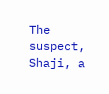The suspect, Shaji, a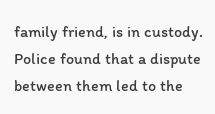family friend, is in custody. Police found that a dispute between them led to the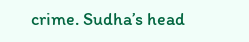crime. Sudha’s head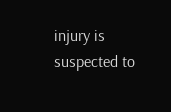injury is suspected to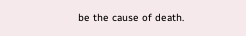be the cause of death.